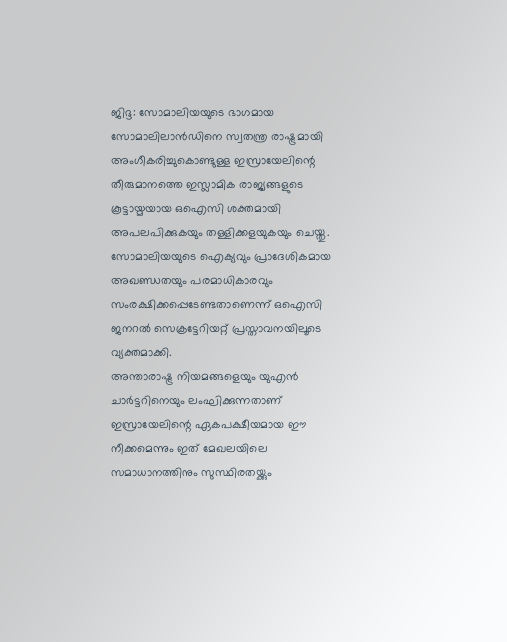ജിദ്ദ: സോമാലിയയുടെ ഭാഗമായ സോമാലിലാൻഡിനെ സ്വതന്ത്ര രാഷ്ട്രമായി അംഗീകരിച്ചുകൊണ്ടുള്ള ഇസ്രായേലിന്റെ തീരുമാനത്തെ ഇസ്ലാമിക രാജ്യങ്ങളുടെ കൂട്ടായ്മയായ ഒഐസി ശക്തമായി അപലപിക്കുകയും തള്ളിക്കളയുകയും ചെയ്തു. സോമാലിയയുടെ ഐക്യവും പ്രാദേശികമായ അഖണ്ഡതയും പരമാധികാരവും സംരക്ഷിക്കപ്പെടേണ്ടതാണെന്ന് ഒഐസി ജനറൽ സെക്രട്ടേറിയറ്റ് പ്രസ്താവനയിലൂടെ വ്യക്തമാക്കി.
അന്താരാഷ്ട്ര നിയമങ്ങളെയും യുഎൻ ചാർട്ടറിനെയും ലംഘിക്കുന്നതാണ് ഇസ്രായേലിന്റെ ഏകപക്ഷീയമായ ഈ നീക്കമെന്നും ഇത് മേഖലയിലെ സമാധാനത്തിനും സുസ്ഥിരതയ്ക്കും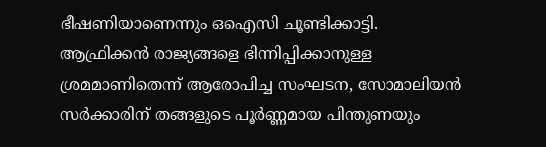ഭീഷണിയാണെന്നും ഒഐസി ചൂണ്ടിക്കാട്ടി. ആഫ്രിക്കൻ രാജ്യങ്ങളെ ഭിന്നിപ്പിക്കാനുള്ള ശ്രമമാണിതെന്ന് ആരോപിച്ച സംഘടന, സോമാലിയൻ സർക്കാരിന് തങ്ങളുടെ പൂർണ്ണമായ പിന്തുണയും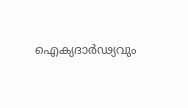ഐക്യദാർഢ്യവും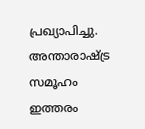പ്രഖ്യാപിച്ചു.
അന്താരാഷ്ട്ര സമൂഹം ഇത്തരം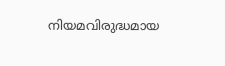നിയമവിരുദ്ധമായ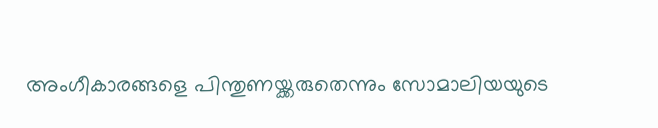അംഗീകാരങ്ങളെ പിന്തുണയ്ക്കരുതെന്നും സോമാലിയയുടെ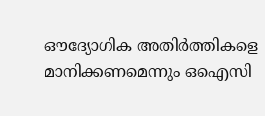ഔദ്യോഗിക അതിർത്തികളെ മാനിക്കണമെന്നും ഒഐസി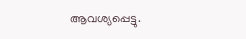ആവശ്യപ്പെട്ടു.